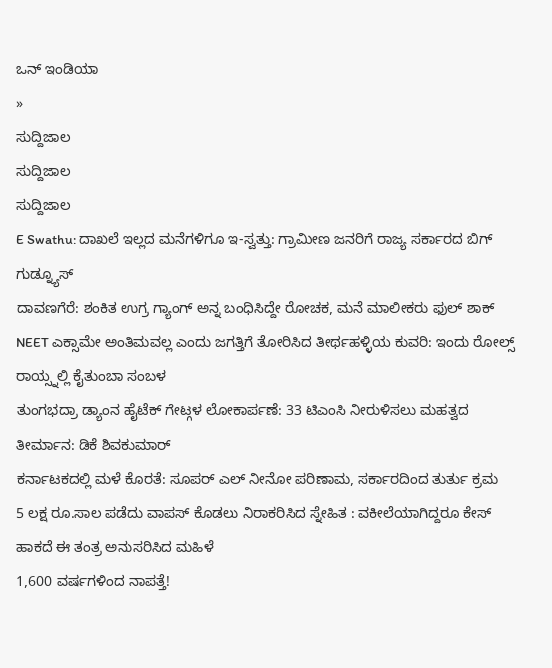ಒನ್ ಇಂಡಿಯಾ
»
ಸುದ್ದಿಜಾಲ
ಸುದ್ದಿಜಾಲ
ಸುದ್ದಿಜಾಲ
E Swathu: ದಾಖಲೆ ಇಲ್ಲದ ಮನೆಗಳಿಗೂ ಇ-ಸ್ವತ್ತು: ಗ್ರಾಮೀಣ ಜನರಿಗೆ ರಾಜ್ಯ ಸರ್ಕಾರದ ಬಿಗ್ ಗುಡ್ನ್ಯೂಸ್
ದಾವಣಗೆರೆ: ಶಂಕಿತ ಉಗ್ರ ಗ್ಯಾಂಗ್ ಅನ್ನ ಬಂಧಿಸಿದ್ದೇ ರೋಚಕ, ಮನೆ ಮಾಲೀಕರು ಫುಲ್ ಶಾಕ್
NEET ಎಕ್ಸಾಮೇ ಅಂತಿಮವಲ್ಲ ಎಂದು ಜಗತ್ತಿಗೆ ತೋರಿಸಿದ ತೀರ್ಥಹಳ್ಳಿಯ ಕುವರಿ: ಇಂದು ರೋಲ್ಸ್ ರಾಯ್ಸ್ನಲ್ಲಿ ಕೈತುಂಬಾ ಸಂಬಳ
ತುಂಗಭದ್ರಾ ಡ್ಯಾಂನ ಹೈಟೆಕ್ ಗೇಟ್ಗಳ ಲೋಕಾರ್ಪಣೆ: 33 ಟಿಎಂಸಿ ನೀರುಳಿಸಲು ಮಹತ್ವದ ತೀರ್ಮಾನ: ಡಿಕೆ ಶಿವಕುಮಾರ್
ಕರ್ನಾಟಕದಲ್ಲಿ ಮಳೆ ಕೊರತೆ: ಸೂಪರ್ ಎಲ್ ನೀನೋ ಪರಿಣಾಮ, ಸರ್ಕಾರದಿಂದ ತುರ್ತು ಕ್ರಮ
5 ಲಕ್ಷ ರೂ.ಸಾಲ ಪಡೆದು ವಾಪಸ್ ಕೊಡಲು ನಿರಾಕರಿಸಿದ ಸ್ನೇಹಿತ : ವಕೀಲೆಯಾಗಿದ್ದರೂ ಕೇಸ್ ಹಾಕದೆ ಈ ತಂತ್ರ ಅನುಸರಿಸಿದ ಮಹಿಳೆ
1,600 ವರ್ಷಗಳಿಂದ ನಾಪತ್ತೆ!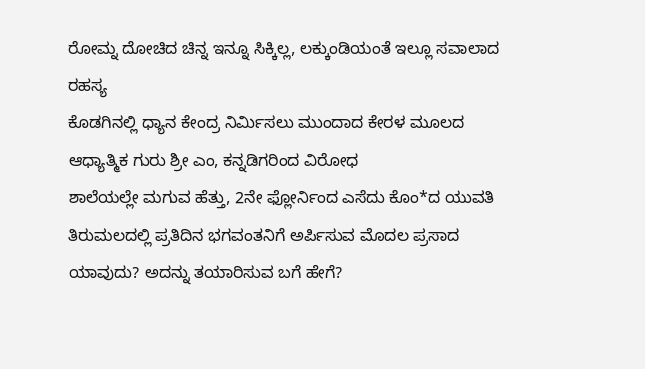ರೋಮ್ನ ದೋಚಿದ ಚಿನ್ನ ಇನ್ನೂ ಸಿಕ್ಕಿಲ್ಲ, ಲಕ್ಕುಂಡಿಯಂತೆ ಇಲ್ಲೂ ಸವಾಲಾದ ರಹಸ್ಯ
ಕೊಡಗಿನಲ್ಲಿ ಧ್ಯಾನ ಕೇಂದ್ರ ನಿರ್ಮಿಸಲು ಮುಂದಾದ ಕೇರಳ ಮೂಲದ ಆಧ್ಯಾತ್ಮಿಕ ಗುರು ಶ್ರೀ ಎಂ, ಕನ್ನಡಿಗರಿಂದ ವಿರೋಧ
ಶಾಲೆಯಲ್ಲೇ ಮಗುವ ಹೆತ್ತು, 2ನೇ ಫ್ಲೋರ್ನಿಂದ ಎಸೆದು ಕೊಂ*ದ ಯುವತಿ
ತಿರುಮಲದಲ್ಲಿ ಪ್ರತಿದಿನ ಭಗವಂತನಿಗೆ ಅರ್ಪಿಸುವ ಮೊದಲ ಪ್ರಸಾದ ಯಾವುದು? ಅದನ್ನು ತಯಾರಿಸುವ ಬಗೆ ಹೇಗೆ?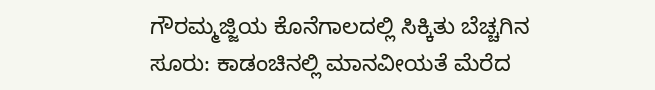ಗೌರಮ್ಮಜ್ಜಿಯ ಕೊನೆಗಾಲದಲ್ಲಿ ಸಿಕ್ಕಿತು ಬೆಚ್ಚಗಿನ ಸೂರು: ಕಾಡಂಚಿನಲ್ಲಿ ಮಾನವೀಯತೆ ಮೆರೆದ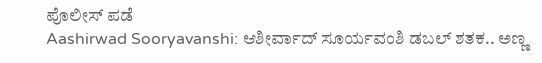ಪೊಲೀಸ್ ಪಡೆ
Aashirwad Sooryavanshi: ಆಶೀರ್ವಾದ್ ಸೂರ್ಯವಂಶಿ ಡಬಲ್ ಶತಕ.. ಅಣ್ಣ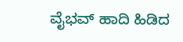ವೈಭವ್ ಹಾದಿ ಹಿಡಿದ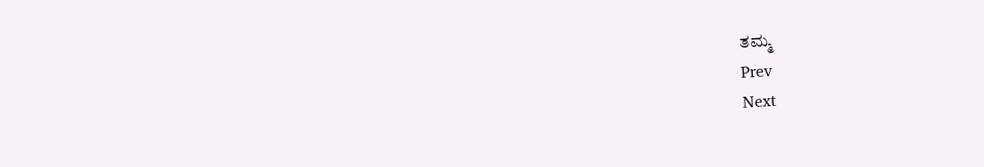ತಮ್ಮ
Prev
Next